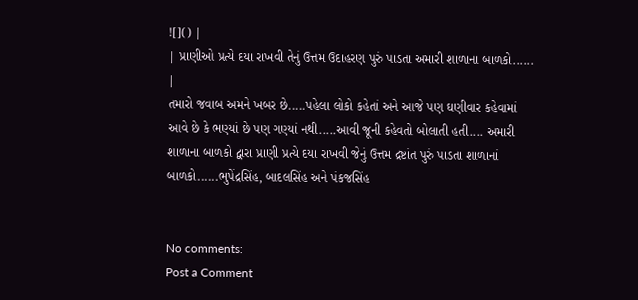![]() |
| પ્રાણીઓ પ્રત્યે દયા રાખવી તેનું ઉત્તમ ઉદાહરણ પુરું પાડતા અમારી શાળાના બાળકો...... |
તમારો જવાબ અમને ખબર છે.....પહેલા લોકો કહેતાં અને આજે પણ ઘણીવાર કહેવામાં આવે છે કે ભણ્યાં છે પણ ગણ્યાં નથી.....આવી જૂની કહેવતો બોલાતી હતી.... અમારી શાળાના બાળકો દ્વારા પ્રાણી પ્રત્યે દયા રાખવી જેનું ઉત્તમ દ્રષ્ટાંત પુરું પાડતા શાળાનાં બાળકો......ભુપેંદ્રસિંહ, બાદલસિંહ અને પંકજસિંહ


No comments:
Post a Comment